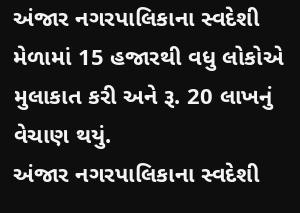અંજાર નગરપાલિકાના સ્વદેશી મેળામાં 15 હજારથી વધુ લોકોએ મુલાકાત કરી અને રૂ. 20 લાખનું વેચાણ થયું.
અંજાર નગરપાલિકાના સ્વદેશી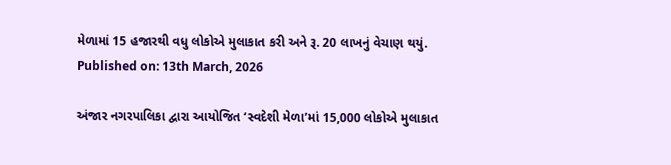મેળામાં 15 હજારથી વધુ લોકોએ મુલાકાત કરી અને રૂ. 20 લાખનું વેચાણ થયું.
Published on: 13th March, 2026

અંજાર નગરપાલિકા દ્વારા આયોજિત ‘સ્વદેશી મેળા’માં 15,000 લોકોએ મુલાકાત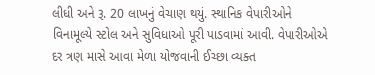લીધી અને રૂ. 20 લાખનું વેચાણ થયું. સ્થાનિક વેપારીઓને વિનામૂલ્યે સ્ટોલ અને સુવિધાઓ પૂરી પાડવામાં આવી. વેપારીઓએ દર ત્રણ માસે આવા મેળા યોજવાની ઈચ્છા વ્યક્ત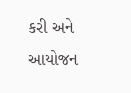કરી અને આયોજન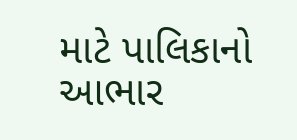માટે પાલિકાનો આભાર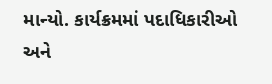માન્યો. કાર્યક્રમમાં પદાધિકારીઓ અને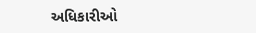અધિકારીઓ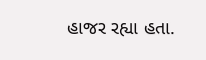હાજર રહ્યા હતા.